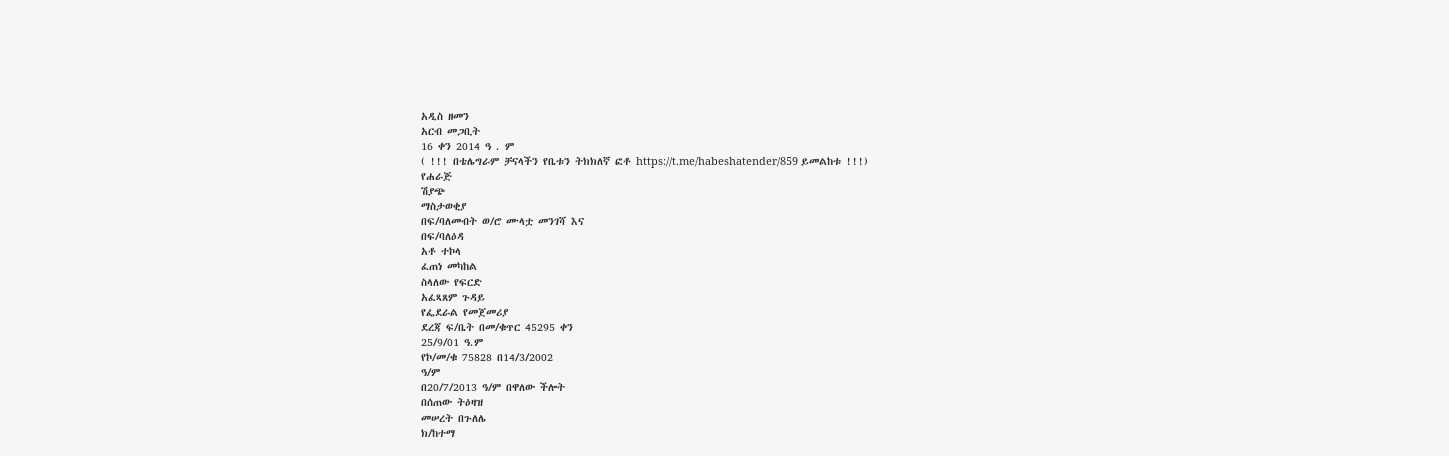አዲስ ዘመን
አርብ መጋቢት
16 ቀን 2014 ዓ . ም
( !!! በቴሌግራም ቻናላችን የቤቱን ትክክለኛ ፎቶ https://t.me/habeshatender/859 ይመልከቱ !!!)
የሐራጅ
ሽያጭ
ማስታወቂያ
በፍ/ባለመብት ወ/ሮ ሙላቷ መንገሻ እና
በፍ/ባለዕዳ
አቶ ተኮላ
ፈጠነ መካከል
ስላለው የፍርድ
አፈጻጸም ጉዳይ
የፌደራል የመጀመሪያ
ደረጃ ፍ/ቤት በመ/ቁጥር 45295 ቀን
25/9/01 ዓ.ም
የኮ/መ/ቁ 75828 በ14/3/2002
ዓ/ም
በ20/7/2013 ዓ/ም በዋለው ችሎት
በሰጠው ትዕዛዝ
መሠረት በጉለሌ
ክ/ከተማ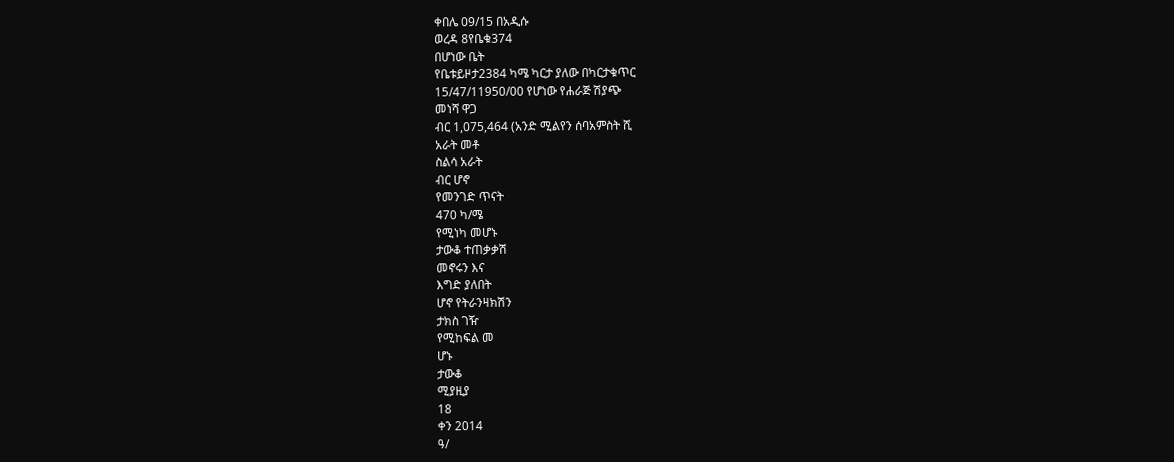ቀበሌ 09/15 በአዲሱ
ወረዳ 8የቤቁ374
በሆነው ቤት
የቤቱይዞታ2384 ካሜ ካርታ ያለው በካርታቁጥር
15/47/11950/00 የሆነው የሐራጅ ሽያጭ
መነሻ ዋጋ
ብር 1,075,464 (አንድ ሚልየን ሰባአምስት ሺ
አራት መቶ
ስልሳ አራት
ብር ሆኖ
የመንገድ ጥናት
470 ካ/ሜ
የሚነካ መሆኑ
ታውቆ ተጠቃቃሽ
መኖሩን እና
እግድ ያለበት
ሆኖ የትራንዛክሽን
ታክስ ገዥ
የሚከፍል መ
ሆኑ
ታውቆ
ሚያዚያ
18
ቀን 2014
ዓ/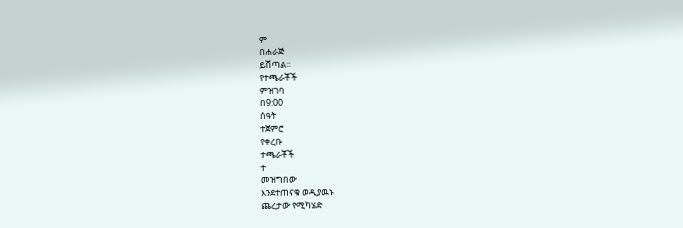ም
በሐራጅ
ይሸጣል፡፡
የተጫራቾች
ምዝገባ
በ9:00
ሰዓት
ተጀምሮ
የቀረቡ
ተጫራቾች
ተ
መዝግበው
እንደተጠናቁ ወዲያዉኑ
ጨረታው የሚካሄድ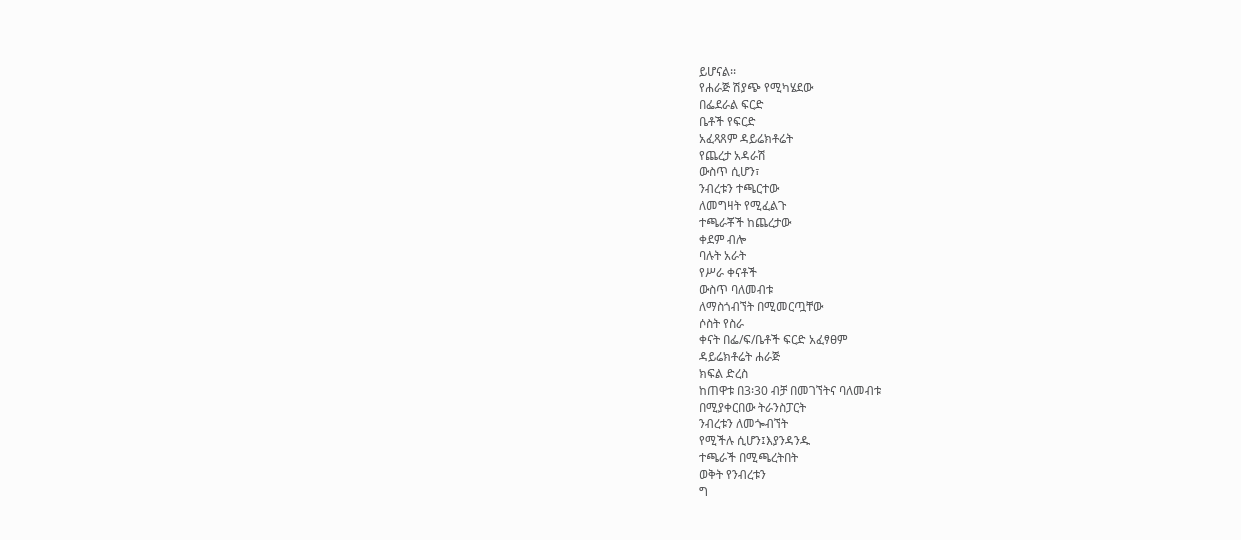ይሆናል፡፡
የሐራጅ ሽያጭ የሚካሄደው
በፌደራል ፍርድ
ቤቶች የፍርድ
አፈጻጸም ዳይሬክቶሬት
የጨረታ አዳራሽ
ውስጥ ሲሆን፣
ንብረቱን ተጫርተው
ለመግዛት የሚፈልጉ
ተጫራቾች ከጨረታው
ቀደም ብሎ
ባሉት አራት
የሥራ ቀናቶች
ውስጥ ባለመብቱ
ለማስጎብኘት በሚመርጧቸው
ሶስት የስራ
ቀናት በፌ/ፍ/ቤቶች ፍርድ አፈፃፀም
ዳይሬክቶሬት ሐራጅ
ክፍል ድረስ
ከጠዋቱ በ3፡30 ብቻ በመገኘትና ባለመብቱ
በሚያቀርበው ትራንስፓርት
ንብረቱን ለመጐብኘት
የሚችሉ ሲሆን፤እያንዳንዱ
ተጫራች በሚጫረትበት
ወቅት የንብረቱን
ግ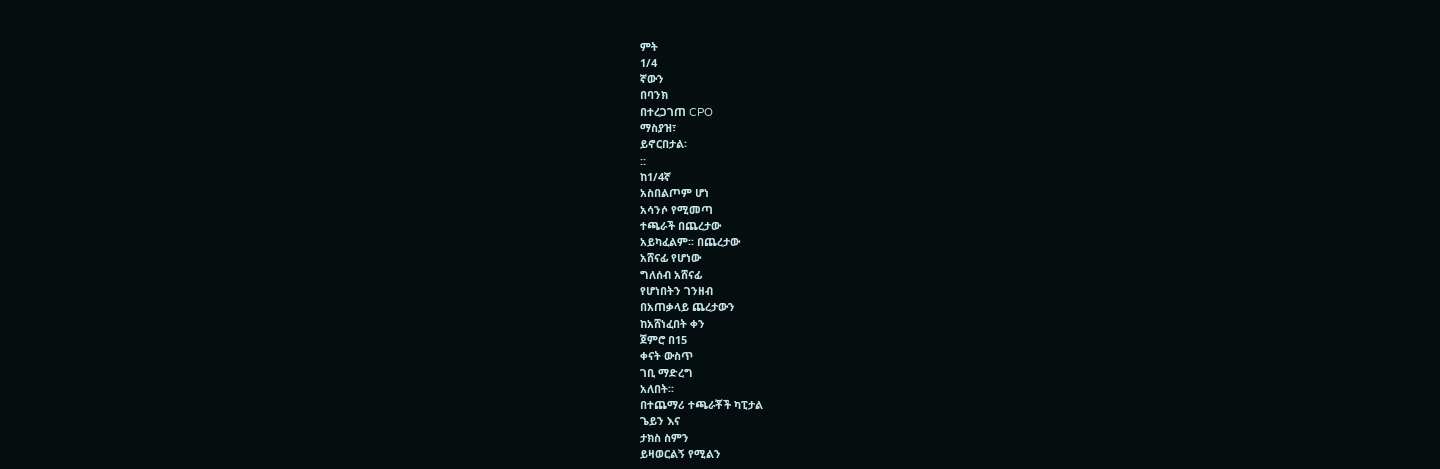ምት
1/4
ኛውን
በባንክ
በተረጋገጠ CPO
ማስያዝ፣
ይኖርበታል፡
::
ከ1/4ኛ
አስበልጦም ሆነ
አሳንሶ የሚመጣ
ተጫራች በጨረታው
አይካፈልም፡፡ በጨረታው
አሸናፊ የሆነው
ግለሰብ አሸናፊ
የሆነበትን ገንዘብ
በአጠቃላይ ጨረታውን
ከአሸነፈበት ቀን
ጀምሮ በ15
ቀናት ውስጥ
ገቢ ማድረግ
አለበት፡፡
በተጨማሪ ተጫራቾች ካፒታል
ጌይን እና
ታክስ ስምን
ይዛወርልኝ የሚልን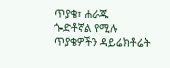ጥያቄ፣ ሐራጁ
ጐድቶኛል የሚሉ
ጥያቄዎችን ዳይሬክቶሬት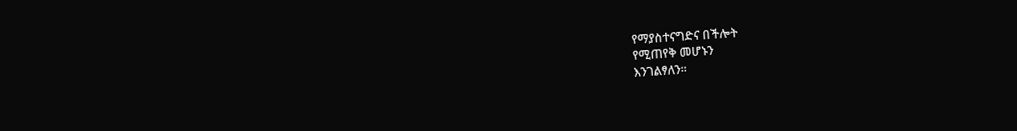የማያስተናግድና በችሎት
የሚጠየቅ መሆኑን
እንገልፃለን፡፡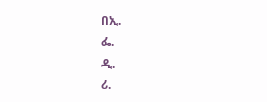በኢ.
ፌ.
ዲ.
ሪ.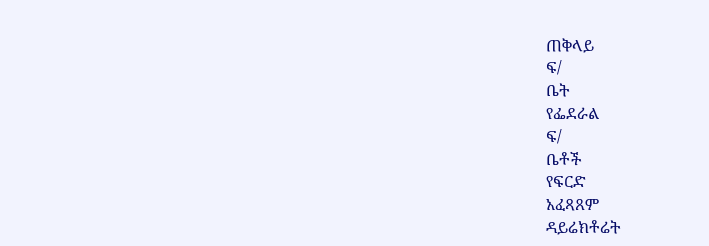ጠቅላይ
ፍ/
ቤት
የፌደራል
ፍ/
ቤቶች
የፍርድ
አፈጻጸም
ዳይሬክቶሬት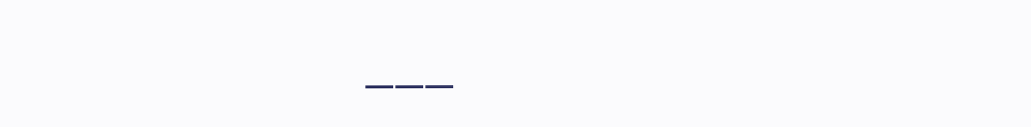___